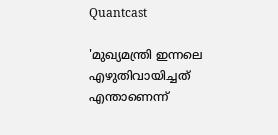Quantcast

'മുഖ്യമന്ത്രി ഇന്നലെ എഴുതിവായിച്ചത് എന്താണെന്ന്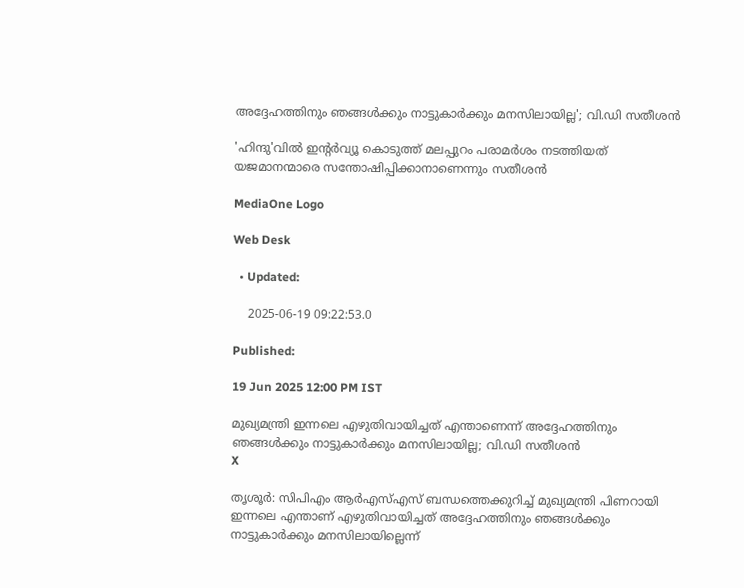അദ്ദേഹത്തിനും ഞങ്ങൾക്കും നാട്ടുകാർക്കും മനസിലായില്ല'; വി.ഡി സതീശൻ

'ഹിന്ദു'വിൽ ഇന്റർവ്യൂ കൊടുത്ത് മലപ്പുറം പരാമർശം നടത്തിയത് യജമാനന്മാരെ സന്തോഷിപ്പിക്കാനാണെന്നും സതീശന്‍

MediaOne Logo

Web Desk

  • Updated:

    2025-06-19 09:22:53.0

Published:

19 Jun 2025 12:00 PM IST

മുഖ്യമന്ത്രി ഇന്നലെ എഴുതിവായിച്ചത് എന്താണെന്ന് അദ്ദേഹത്തിനും ഞങ്ങൾക്കും നാട്ടുകാർക്കും മനസിലായില്ല; വി.ഡി സതീശൻ
X

തൃശൂർ: സിപിഎം ആർഎസ്എസ് ബന്ധത്തെക്കുറിച്ച് മുഖ്യമന്ത്രി പിണറായി ഇന്നലെ എന്താണ് എഴുതിവായിച്ചത് അദ്ദേഹത്തിനും ഞങ്ങൾക്കും നാട്ടുകാർക്കും മനസിലായില്ലെന്ന്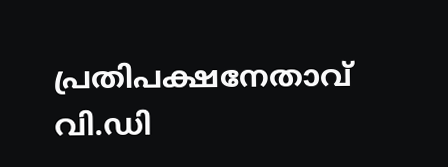പ്രതിപക്ഷനേതാവ് വി.ഡി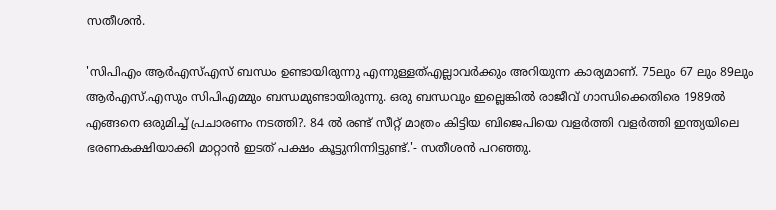സതീശൻ.

'സിപിഎം ആർഎസ്എസ് ബന്ധം ഉണ്ടായിരുന്നു എന്നുള്ളത്എല്ലാവർക്കും അറിയുന്ന കാര്യമാണ്. 75ലും 67 ലും 89ലും ആർഎസ്.എസും സിപിഎമ്മും ബന്ധമുണ്ടായിരുന്നു. ഒരു ബന്ധവും ഇല്ലെങ്കിൽ രാജീവ് ഗാന്ധിക്കെതിരെ 1989ൽ എങ്ങനെ ഒരുമിച്ച് പ്രചാരണം നടത്തി?. 84 ൽ രണ്ട് സീറ്റ് മാത്രം കിട്ടിയ ബിജെപിയെ വളർത്തി വളർത്തി ഇന്ത്യയിലെ ഭരണകക്ഷിയാക്കി മാറ്റാൻ ഇടത് പക്ഷം കൂട്ടുനിന്നിട്ടുണ്ട്.'- സതീശന്‍ പറഞ്ഞു.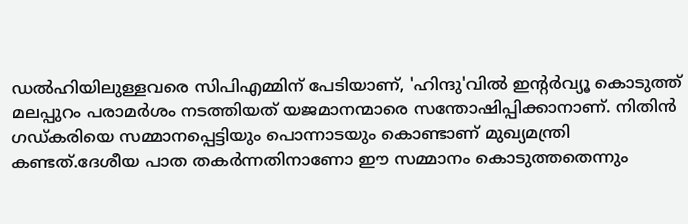ഡൽഹിയിലുള്ളവരെ സിപിഎമ്മിന് പേടിയാണ്, 'ഹിന്ദു'വിൽ ഇന്റർവ്യൂ കൊടുത്ത് മലപ്പുറം പരാമർശം നടത്തിയത് യജമാനന്മാരെ സന്തോഷിപ്പിക്കാനാണ്. നിതിൻ ഗഡ്കരിയെ സമ്മാനപ്പെട്ടിയും പൊന്നാടയും കൊണ്ടാണ് മുഖ്യമന്ത്രി കണ്ടത്.ദേശീയ പാത തകര്‍ന്നതിനാണോ ഈ സമ്മാനം കൊടുത്തതെന്നും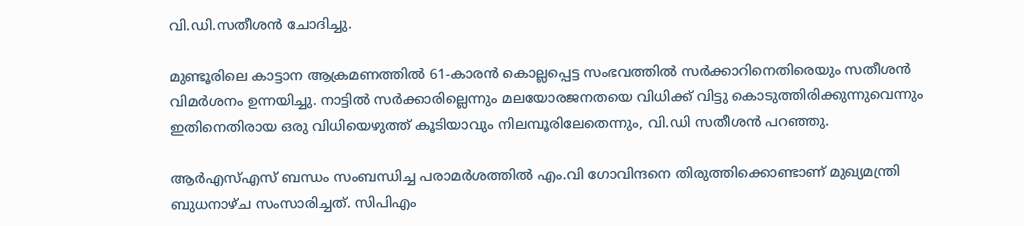വി.ഡി.സതീശൻ ചോദിച്ചു.

മുണ്ടൂരിലെ കാട്ടാന ആക്രമണത്തിൽ 61-കാരൻ കൊല്ലപ്പെട്ട സംഭവത്തില്‍ സര്‍ക്കാറിനെതിരെയും സതീശന്‍ വിമര്‍ശനം ഉന്നയിച്ചു. നാട്ടിൽ സർക്കാരില്ലെന്നും മലയോരജനതയെ വിധിക്ക് വിട്ടു കൊടുത്തിരിക്കുന്നുവെന്നും ഇതിനെതിരായ ഒരു വിധിയെഴുത്ത് കൂടിയാവും നിലമ്പൂരിലേതെന്നും, വി.ഡി സതീശൻ പറഞ്ഞു.

ആർഎസ്എസ് ബന്ധം സംബന്ധിച്ച പരാമർശത്തിൽ എം.വി ഗോവിന്ദനെ തിരുത്തിക്കൊണ്ടാണ് മുഖ്യമന്ത്രി ബുധനാഴ്ച സംസാരിച്ചത്. സിപിഎം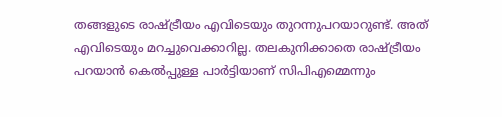തങ്ങളുടെ രാഷ്ട്രീയം എവിടെയും തുറന്നുപറയാറുണ്ട്. അത് എവിടെയും മറച്ചുവെക്കാറില്ല. തലകുനിക്കാതെ രാഷ്ട്രീയം പറയാൻ കെൽപ്പുള്ള പാർട്ടിയാണ് സിപിഎമ്മെന്നും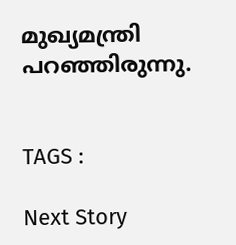മുഖ്യമന്ത്രി പറഞ്ഞിരുന്നു.


TAGS :

Next Story